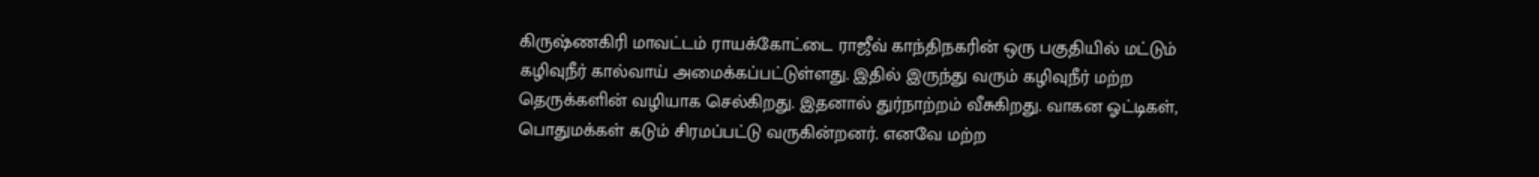கிருஷ்ணகிரி மாவட்டம் ராயக்கோட்டை ராஜீவ் காந்திநகரின் ஒரு பகுதியில் மட்டும் கழிவுநீர் கால்வாய் அமைக்கப்பட்டுள்ளது. இதில் இருந்து வரும் கழிவுநீர் மற்ற தெருக்களின் வழியாக செல்கிறது. இதனால் துர்நாற்றம் வீசுகிறது. வாகன ஓட்டிகள், பொதுமக்கள் கடும் சிரமப்பட்டு வருகின்றனர். எனவே மற்ற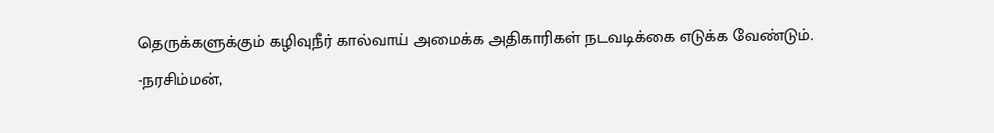தெருக்களுக்கும் கழிவுநீர் கால்வாய் அமைக்க அதிகாரிகள் நடவடிக்கை எடுக்க வேண்டும்.
-நரசிம்மன்,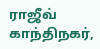ராஜீவ் காந்திநகர்,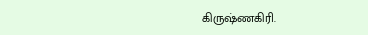கிருஷ்ணகிரி.